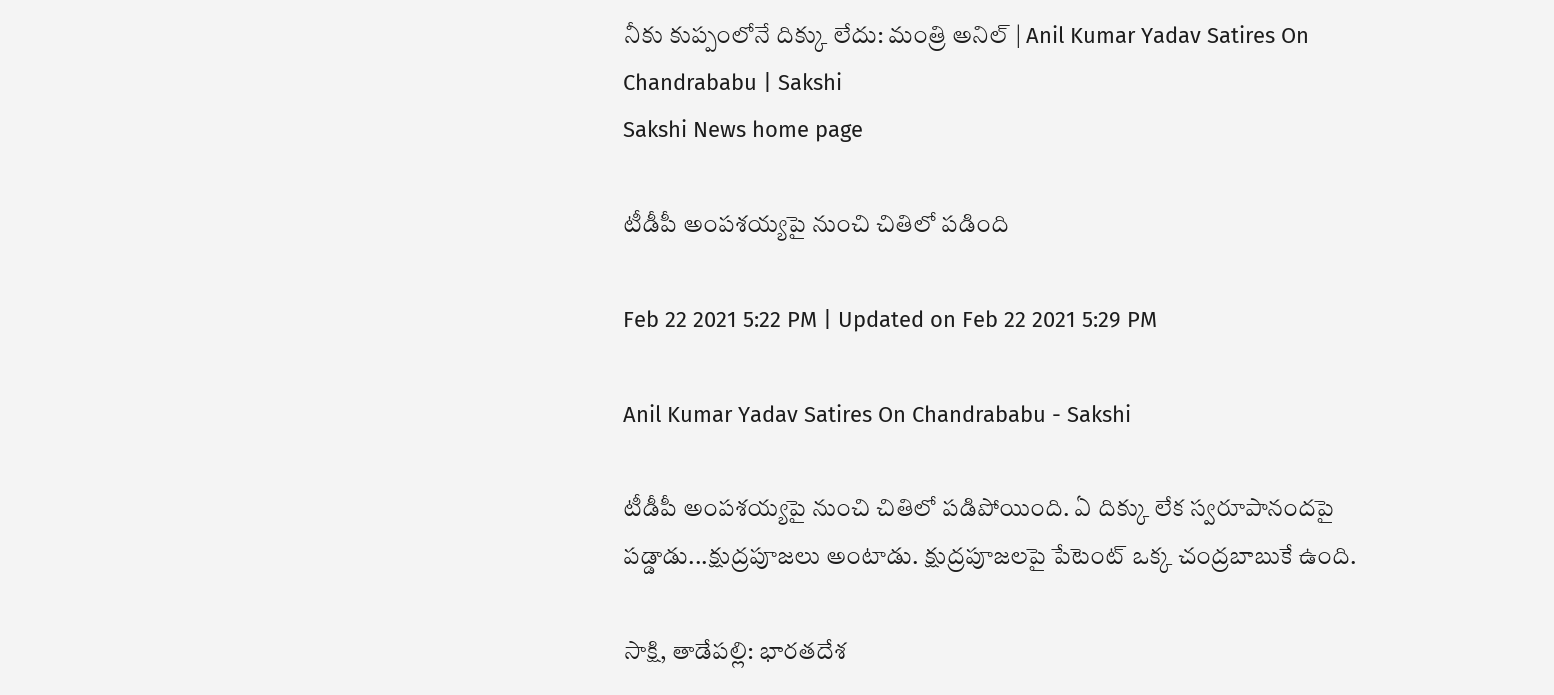నీకు కుప్పంలోనే దిక్కు లేదు: మంత్రి అనిల్‌ | Anil Kumar Yadav Satires On Chandrababu | Sakshi
Sakshi News home page

టీడీపీ అంపశయ్యపై నుంచి చితిలో పడింది

Feb 22 2021 5:22 PM | Updated on Feb 22 2021 5:29 PM

Anil Kumar Yadav Satires On Chandrababu - Sakshi

టీడీపీ అంపశయ్యపై నుంచి చితిలో పడిపోయింది. ఏ దిక్కు లేక స్వరూపానందపై పడ్డాడు...క్షుద్రపూజలు అంటాడు. క్షుద్రపూజలపై పేటెంట్ ఒక్క చంద్రబాబుకే ఉంది.

సాక్షి, తాడేపల్లి: భారతదేశ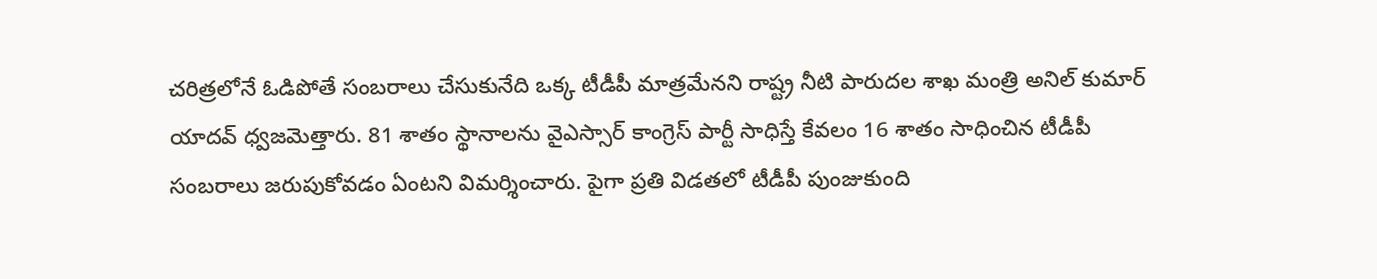చరిత్రలోనే ఓడిపోతే సంబరాలు చేసుకునేది ఒక్క టీడీపీ మాత్రమేనని రాష్ట్ర నీటి పారుదల శాఖ మంత్రి అనిల్‌ కుమార్‌ యాదవ్‌ ధ్వజమెత్తారు. 81 శాతం స్థానాలను వైఎస్సార్‌ కాంగ్రెస్‌ పార్టీ సాధిస్తే కేవలం 16 శాతం సాధించిన టీడీపీ సంబరాలు జరుపుకోవడం ఏంటని విమర్శించారు. పైగా ప్రతి విడతలో టీడీపీ పుంజుకుంది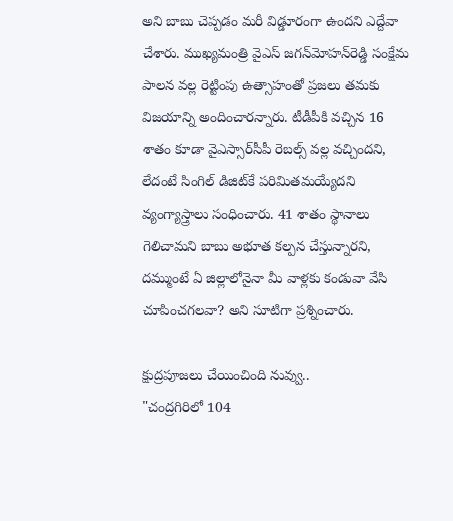అని బాబు చెప్పడం మరీ విడ్డూరంగా ఉందని ఎద్దేవా చేశారు. ముఖ్యమంత్రి వైఎస్‌ జగన్‌మోహన్‌రెడ్డి సంక్షేమ పాలన వల్ల రెట్టింపు ఉత్సాహంతో ప్రజలు తమకు విజయాన్ని అందించారన్నారు. టీడీపీకి వచ్చిన 16 శాతం కూడా వైఎస్సార్‌సీపీ రెబల్స్ వల్ల వచ్చిందని, లేదంటే సింగిల్ డిజిట్‌కే పరిమితమయ్యేదని వ్యంగ్యాస్త్రాలు సంధించారు. 41 శాతం స్థానాలు గెలిచామని బాబు అభూత కల్పన చేస్తున్నారని, దమ్ముంటే ఏ జిల్లాలోనైనా మీ వాళ్లకు కండువా వేసి చూపించగలవా? అని సూటిగా ప్రశ్నించారు.

క్షుద్రపూజలు చేయించింది నువ్వు..
"చంద్రగిరిలో 104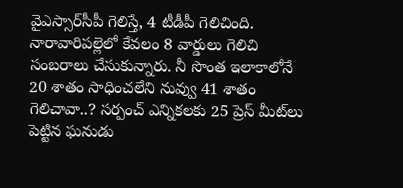వైఎస్సార్‌సీపీ గెలిస్తే, 4 టీడీపీ గెలిచింది. నారావారిపల్లెలో కేవలం 8 వార్డులు గెలిచి సంబరాలు చేసుకున్నారు. నీ సొంత ఇలాకాలోనే 20 శాతం సాధించలేని నువ్వు 41 శాతం గెలిచావా..? సర్పంచ్ ఎన్నికలకు 25 ప్రెస్ మీట్‌లు పెట్టిన ఘనుడు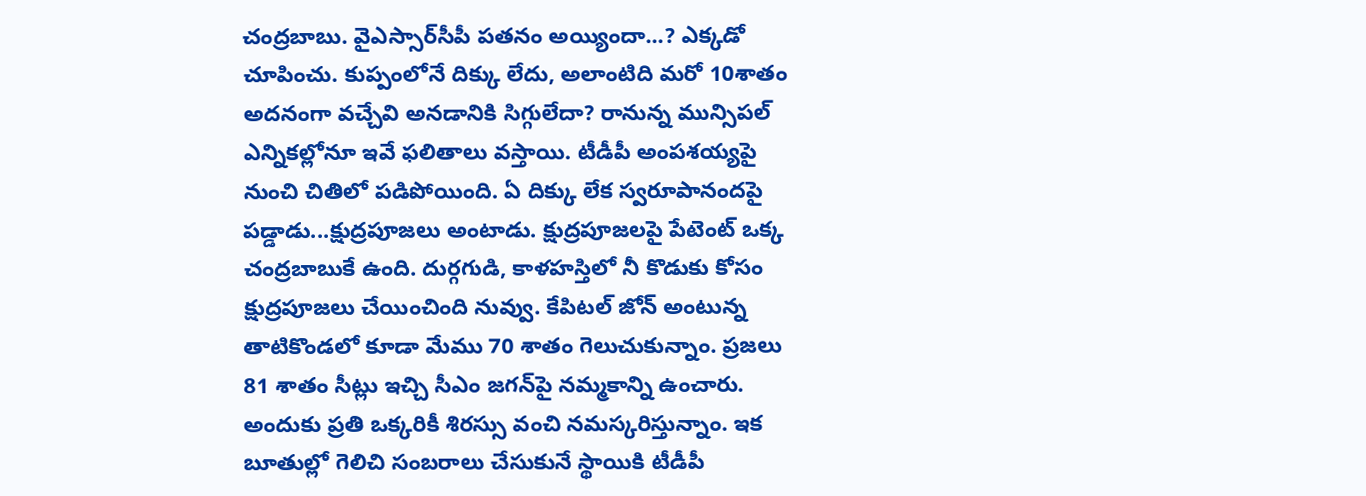చంద్రబాబు. వైఎస్సార్‌సీపీ పతనం అయ్యిందా...? ఎక్కడో చూపించు. కుప్పంలోనే దిక్కు లేదు, అలాంటిది మరో 10శాతం అదనంగా వచ్చేవి అనడానికి సిగ్గులేదా? రానున్న మున్సిపల్ ఎన్నికల్లోనూ ఇవే ఫలితాలు వస్తాయి. టీడీపీ అంపశయ్యపై నుంచి చితిలో పడిపోయింది. ఏ దిక్కు లేక స్వరూపానందపై పడ్డాడు...క్షుద్రపూజలు అంటాడు. క్షుద్రపూజలపై పేటెంట్ ఒక్క చంద్రబాబుకే ఉంది. దుర్గగుడి, కాళహస్తిలో నీ కొడుకు కోసం క్షుద్రపూజలు చేయించింది నువ్వు. కేపిటల్ జోన్ అంటున్న తాటికొండలో కూడా మేము 70 శాతం గెలుచుకున్నాం. ప్రజలు 81 శాతం సీట్లు ఇచ్చి సీఎం జగన్‌పై నమ్మకాన్ని ఉంచారు. అందుకు ప్రతి ఒక్కరికీ శిరస్సు వంచి నమస్కరిస్తున్నాం. ఇక బూతుల్లో గెలిచి సంబరాలు చేసుకునే స్థాయికి టీడీపీ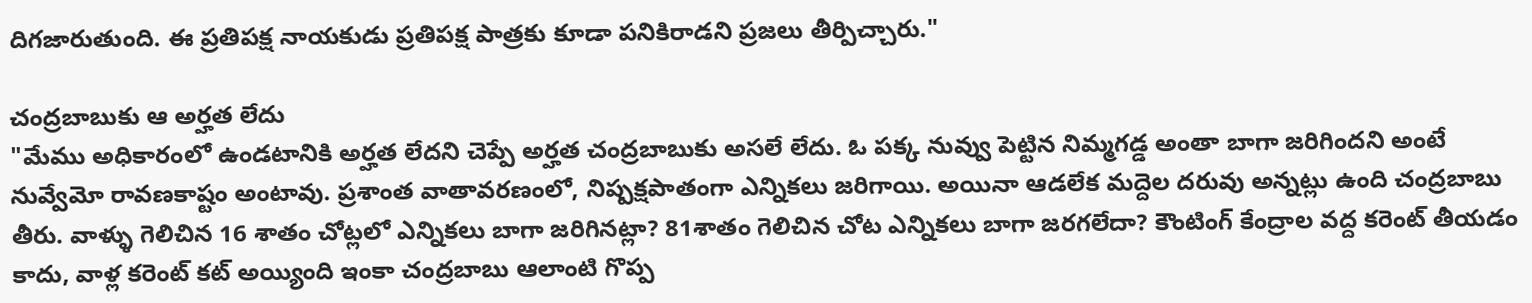దిగజారుతుంది. ఈ ప్రతిపక్ష నాయకుడు ప్రతిపక్ష పాత్రకు కూడా పనికిరాడని ప్రజలు తీర్పిచ్చారు."

చంద్రబాబుకు ఆ అర్హత లేదు
"మేము అధికారంలో ఉండటానికి అర్హత లేదని చెప్పే అర్హత చంద్రబాబుకు అసలే లేదు. ఓ పక్క నువ్వు పెట్టిన నిమ్మగడ్డ అంతా బాగా జరిగిందని అంటే నువ్వేమో రావణకాష్టం అంటావు. ప్రశాంత వాతావరణంలో, నిష్పక్షపాతంగా ఎన్నికలు జరిగాయి. అయినా ఆడలేక మద్దెల దరువు అన్నట్లు ఉంది చంద్రబాబు తీరు. వాళ్ళు గెలిచిన 16 శాతం చోట్లలో ఎన్నికలు బాగా జరిగినట్లా? 81శాతం గెలిచిన చోట ఎన్నికలు బాగా జరగలేదా? కౌంటింగ్ కేంద్రాల వద్ద కరెంట్ తీయడం కాదు, వాళ్ల కరెంట్ కట్ అయ్యింది ఇంకా చంద్రబాబు ఆలాంటి గొప్ప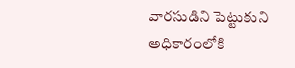వారసుడిని పెట్టుకుని అధికారంలోకి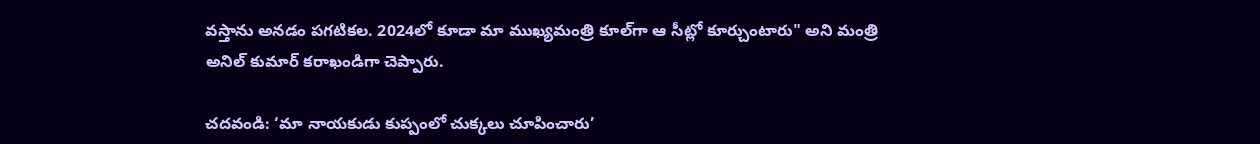వస్తాను అనడం పగటికల. 2024లో కూడా మా ముఖ్యమంత్రి కూల్‌గా ఆ సీట్లో కూర్చుంటారు" అని మంత్రి అనిల్‌ కుమార్‌ కరాఖండిగా చెప్పారు.

చదవండి: ‘మా నాయకుడు కుప్పంలో చుక్కలు చూపించారు’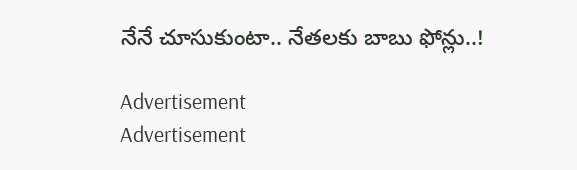నేనే చూసుకుంటా.. నేతలకు బాబు ఫోన్లు..!

Advertisement
Advertisement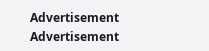Advertisement
Advertisement